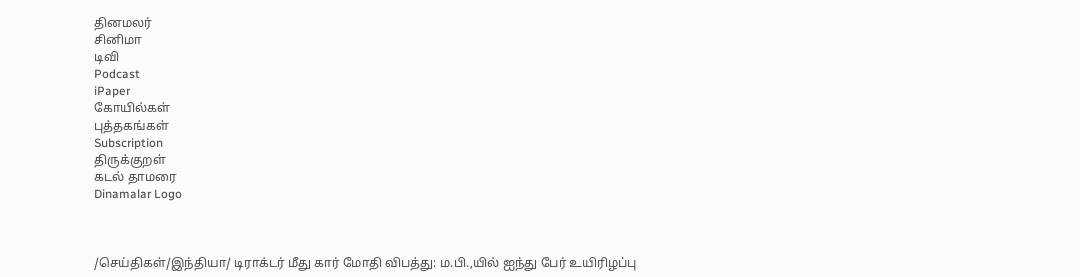தினமலர்
சினிமா
டிவி
Podcast
iPaper
கோயில்கள்
புத்தகங்கள்
Subscription
திருக்குறள்
கடல் தாமரை
Dinamalar Logo



/செய்திகள்/இந்தியா/ டிராக்டர் மீது கார் மோதி விபத்து: ம.பி.,யில் ஐந்து பேர் உயிரிழப்பு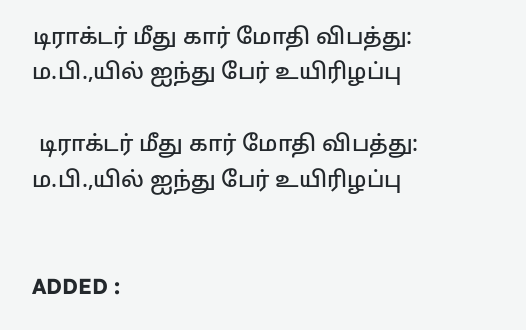டிராக்டர் மீது கார் மோதி விபத்து: ம.பி.,யில் ஐந்து பேர் உயிரிழப்பு

 டிராக்டர் மீது கார் மோதி விபத்து: ம.பி.,யில் ஐந்து பேர் உயிரிழப்பு


ADDED :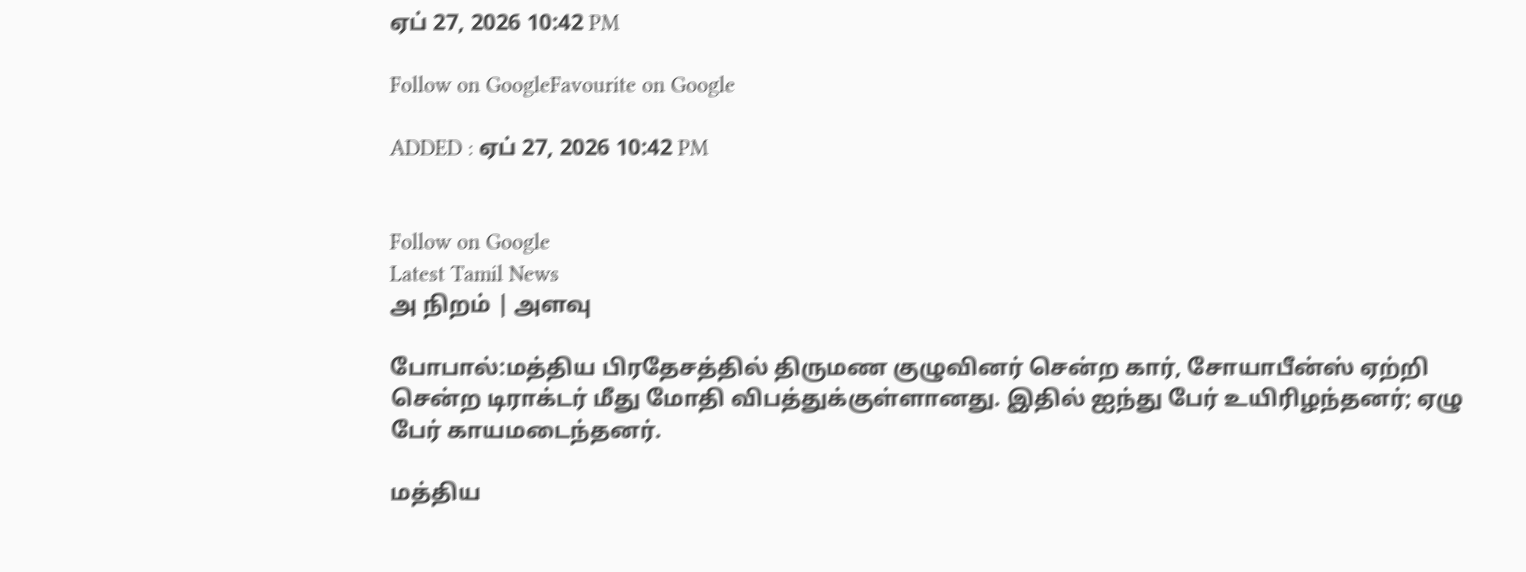ஏப் 27, 2026 10:42 PM

Follow on GoogleFavourite on Google

ADDED : ஏப் 27, 2026 10:42 PM


Follow on Google
Latest Tamil News
அ நிறம் | அளவு

போபால்:மத்திய பிரதேசத்தில் திருமண குழுவினர் சென்ற கார், சோயாபீன்ஸ் ஏற்றி சென்ற டிராக்டர் மீது மோதி விபத்துக்குள்ளானது. இதில் ஐந்து பேர் உயிரிழந்தனர்; ஏழு பேர் காயமடைந்தனர்.

மத்திய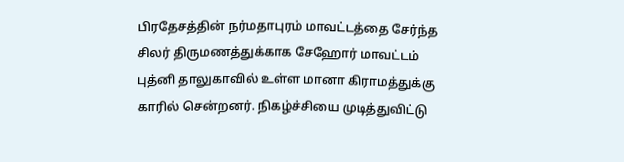பிரதேசத்தின் நர்மதாபுரம் மாவட்டத்தை சேர்ந்த சிலர் திருமணத்துக்காக சேஹோர் மாவட்டம் புத்னி தாலுகாவில் உள்ள மானா கிராமத்துக்கு காரில் சென்றனர். நிகழ்ச்சியை முடித்துவிட்டு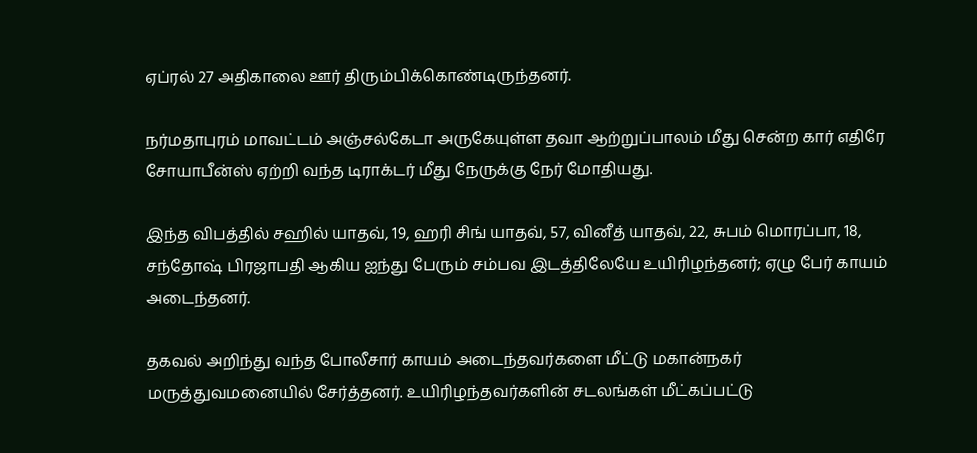ஏப்ரல் 27 அதிகாலை ஊர் திரும்பிக்கொண்டிருந்தனர்.

நர்மதாபுரம் மாவட்டம் அஞ்சல்கேடா அருகேயுள்ள தவா ஆற்றுப்பாலம் மீது சென்ற கார் எதிரே சோயாபீன்ஸ் ஏற்றி வந்த டிராக்டர் மீது நேருக்கு நேர் மோதியது.

இந்த விபத்தில் சஹில் யாதவ், 19, ஹரி சிங் யாதவ், 57, வினீத் யாதவ், 22, சுபம் மொரப்பா, 18, சந்தோஷ் பிரஜாபதி ஆகிய ஐந்து பேரும் சம்பவ இடத்திலேயே உயிரிழந்தனர்; ஏழு பேர் காயம் அடைந்தனர்.

தகவல் அறிந்து வந்த போலீசார் காயம் அடைந்தவர்களை மீட்டு மகான்நகர் மருத்துவமனையில் சேர்த்தனர். உயிரிழந்தவர்களின் சடலங்கள் மீட்கப்பட்டு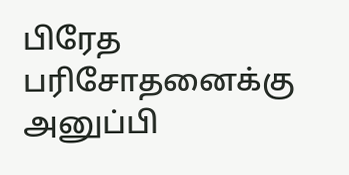பிரேத பரிசோதனைக்கு அனுப்பி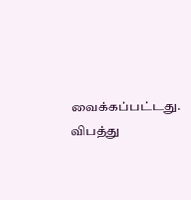வைக்கப்பட்டது. விபத்து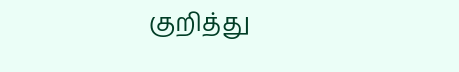குறித்து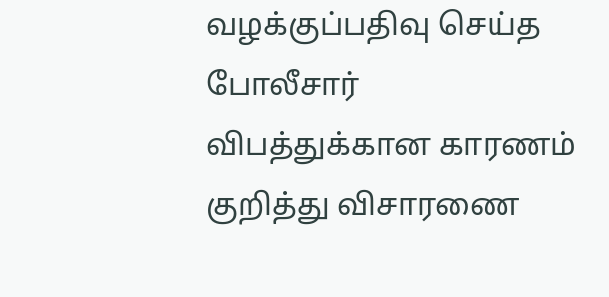வழக்குப்பதிவு செய்த போலீசார் விபத்துக்கான காரணம் குறித்து விசாரணை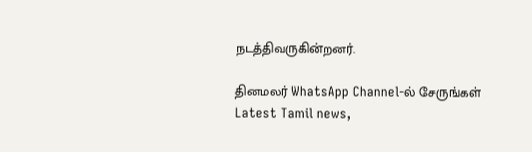நடத்திவருகின்றனர்.

தினமலர் WhatsApp Channel-ல் சேருங்கள்
Latest Tamil news,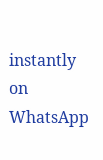instantly on WhatsApp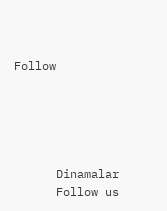Follow





      Dinamalar
      Follow us